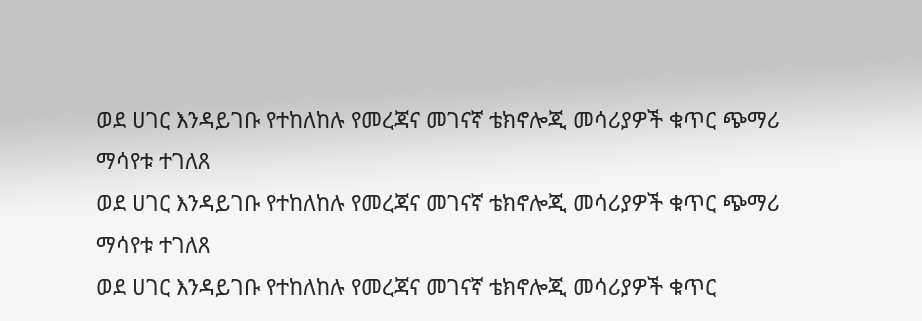ወደ ሀገር እንዳይገቡ የተከለከሉ የመረጃና መገናኛ ቴክኖሎጂ መሳሪያዎች ቁጥር ጭማሪ ማሳየቱ ተገለጸ
ወደ ሀገር እንዳይገቡ የተከለከሉ የመረጃና መገናኛ ቴክኖሎጂ መሳሪያዎች ቁጥር ጭማሪ ማሳየቱ ተገለጸ
ወደ ሀገር እንዳይገቡ የተከለከሉ የመረጃና መገናኛ ቴክኖሎጂ መሳሪያዎች ቁጥር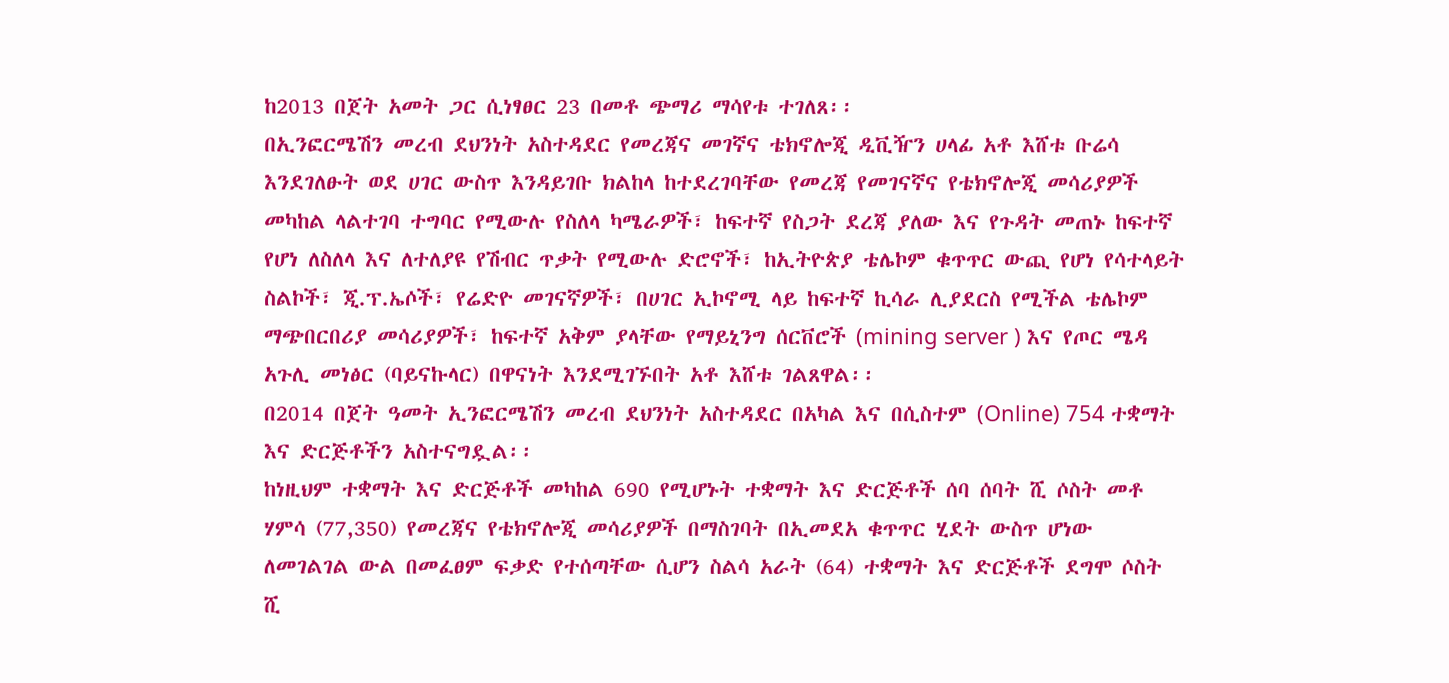ከ2013 በጀት አመት ጋር ሲነፃፀር 23 በመቶ ጭማሪ ማሳየቱ ተገለጸ፡፡
በኢንፎርሜሽን መረብ ደህንነት አስተዳደር የመረጃና መገኛና ቴክኖሎጂ ዲቪዥን ሀላፊ አቶ እሸቱ ቡሬሳ እንደገለፁት ወደ ሀገር ውስጥ እንዳይገቡ ክልከላ ከተደረገባቸው የመረጃ የመገናኛና የቴክኖሎጂ መሳሪያዎች መካከል ላልተገባ ተግባር የሚውሉ የስለላ ካሜራዎች፣ ከፍተኛ የስጋት ደረጃ ያለው እና የጉዳት መጠኑ ከፍተኛ የሆነ ለስለላ እና ለተለያዩ የሽብር ጥቃት የሚውሉ ድሮኖች፣ ከኢትዮጵያ ቴሌኮም ቁጥጥር ውጪ የሆነ የሳተላይት ስልኮች፣ ጂ.ፕ.ኤሶች፣ የሬድዮ መገናኛዎች፣ በሀገር ኢኮኖሚ ላይ ከፍተኛ ኪሳራ ሊያደርስ የሚችል ቴሌኮም ማጭበርበሪያ መሳሪያዎች፣ ከፍተኛ አቅም ያላቸው የማይኒንግ ሰርቨሮች (mining server ) እና የጦር ሜዳ አጉሊ መነፅር (ባይናኩላር) በዋናነት እንደሚገኙበት አቶ እሸቱ ገልጸዋል፡፡
በ2014 በጀት ዓመት ኢንፎርሜሽን መረብ ደህንነት አስተዳደር በአካል እና በሲስተም (Online) 754 ተቋማት እና ድርጅቶችን አስተናግዷል፡፡
ከነዚህም ተቋማት እና ድርጅቶች መካከል 690 የሚሆኑት ተቋማት እና ድርጅቶች ሰባ ሰባት ሺ ሶስት መቶ ሃምሳ (77,350) የመረጃና የቴክኖሎጂ መሳሪያዎች በማስገባት በኢመደአ ቁጥጥር ሂደት ውስጥ ሆነው ለመገልገል ውል በመፈፀም ፍቃድ የተሰጣቸው ሲሆን ስልሳ አራት (64) ተቋማት እና ድርጅቶች ደግሞ ሶስት ሺ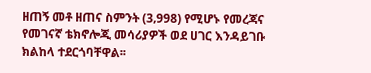ዘጠኝ መቶ ዘጠና ስምንት (3‚998) የሚሆኑ የመረጃና የመገናኛ ቴክኖሎጂ መሳሪያዎች ወደ ሀገር እንዳይገቡ ክልከላ ተደርጎባቸዋል፡፡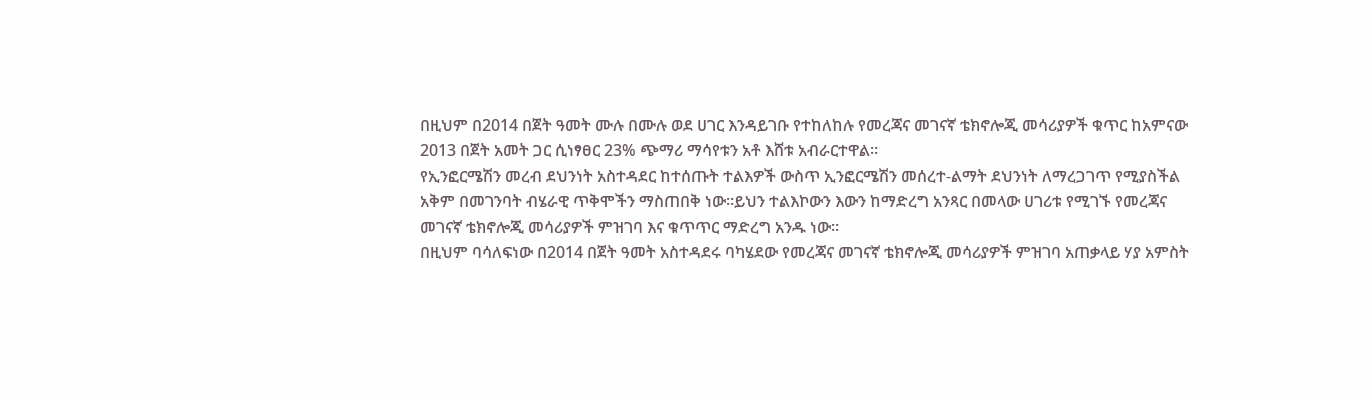በዚህም በ2014 በጀት ዓመት ሙሉ በሙሉ ወደ ሀገር እንዳይገቡ የተከለከሉ የመረጃና መገናኛ ቴክኖሎጂ መሳሪያዎች ቁጥር ከአምናው 2013 በጀት አመት ጋር ሲነፃፀር 23% ጭማሪ ማሳየቱን አቶ እሸቱ አብራርተዋል።
የኢንፎርሜሽን መረብ ደህንነት አስተዳደር ከተሰጡት ተልእዎች ውስጥ ኢንፎርሜሽን መሰረተ-ልማት ደህንነት ለማረጋገጥ የሚያስችል አቅም በመገንባት ብሄራዊ ጥቅሞችን ማስጠበቅ ነው፡፡ይህን ተልእኮውን እውን ከማድረግ አንጻር በመላው ሀገሪቱ የሚገኙ የመረጃና መገናኛ ቴክኖሎጂ መሳሪያዎች ምዝገባ እና ቁጥጥር ማድረግ አንዱ ነው፡፡
በዚህም ባሳለፍነው በ2014 በጀት ዓመት አስተዳደሩ ባካሄደው የመረጃና መገናኛ ቴክኖሎጂ መሳሪያዎች ምዝገባ አጠቃላይ ሃያ አምስት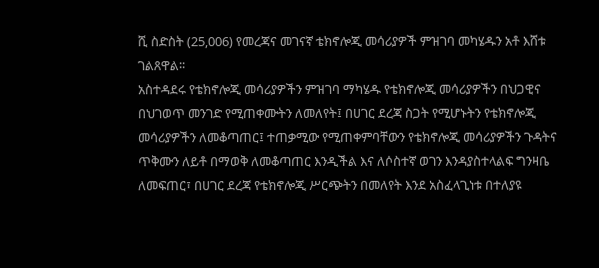ሺ ስድስት (25,006) የመረጃና መገናኛ ቴክኖሎጂ መሳሪያዎች ምዝገባ መካሄዱን አቶ እሸቱ ገልጸዋል፡፡
አስተዳደሩ የቴክኖሎጂ መሳሪያዎችን ምዝገባ ማካሄዱ የቴክኖሎጂ መሳሪያዎችን በህጋዊና በህገወጥ መንገድ የሚጠቀሙትን ለመለየት፤ በሀገር ደረጃ ስጋት የሚሆኑትን የቴክኖሎጂ መሳሪያዎችን ለመቆጣጠር፤ ተጠቃሚው የሚጠቀምባቸውን የቴክኖሎጂ መሳሪያዎችን ጉዳትና ጥቅሙን ለይቶ በማወቅ ለመቆጣጠር እንዲችል እና ለሶስተኛ ወገን እንዳያስተላልፍ ግንዛቤ ለመፍጠር፣ በሀገር ደረጃ የቴክኖሎጂ ሥርጭትን በመለየት እንደ አስፈላጊነቱ በተለያዩ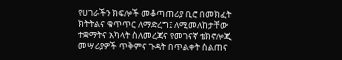የሀገራችን ክፍሎች መቆጣጠሪያ ቢሮ በመክፈት ክትትልና ቁጥጥር ለማድረግ፤ ለሚመለከታቸው ተቋማትና አካላት ስለመረጃና የመገናኛ ቴክኖሎጂ መሣሪያዎች ጥቅምና ጉዳት በጥልቀት ስልጠና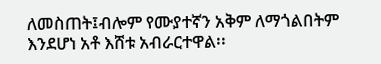ለመስጠት፤ብሎም የሙያተኛን አቅም ለማጎልበትም እንደሆነ አቶ እሸቱ አብራርተዋል፡፡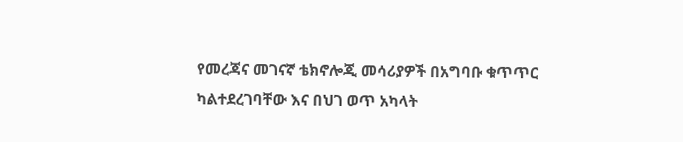የመረጃና መገናኛ ቴክኖሎጂ መሳሪያዎች በአግባቡ ቁጥጥር ካልተደረገባቸው እና በህገ ወጥ አካላት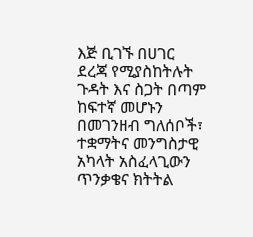እጅ ቢገኙ በሀገር ደረጃ የሚያስከትሉት ጉዳት እና ስጋት በጣም ከፍተኛ መሆኑን በመገንዘብ ግለሰቦች፣ ተቋማትና መንግስታዊ አካላት አስፈላጊውን ጥንቃቄና ክትትል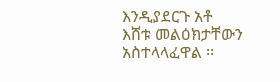እንዲያደርጉ አቶ እሸቱ መልዕክታቸውን አስተላላፈዋል ፡፡